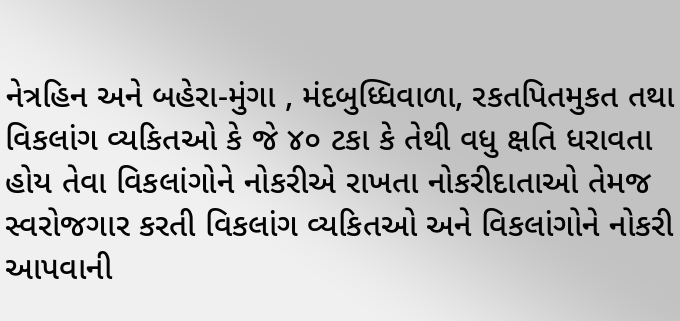નેત્રહિન અને બહેરા-મુંગા , મંદબુધ્ધિવાળા, રકતપિતમુકત તથા વિકલાંગ વ્યકિતઓ કે જે ૪૦ ટકા કે તેથી વધુ ક્ષતિ ધરાવતા હોય તેવા વિકલાંગોને નોકરીએ રાખતા નોકરીદાતાઓ તેમજ સ્વરોજગાર કરતી વિકલાંગ વ્યકિતઓ અને વિકલાંગોને નોકરી આપવાની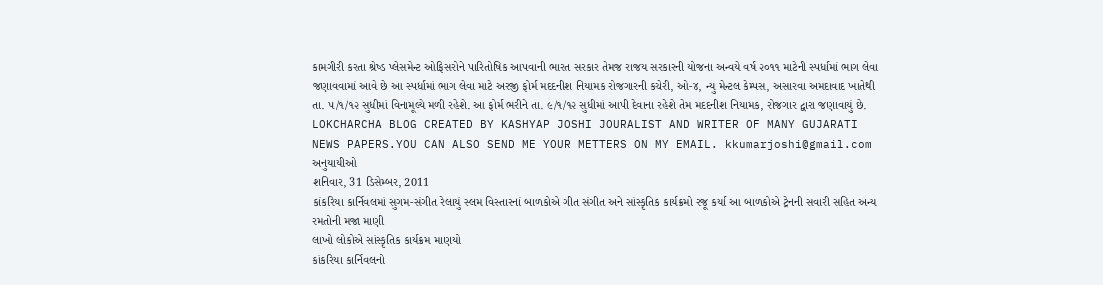કામગીરી કરતા શ્રેષ્ડ પ્લેસમેન્ટ ઓફિસરોને પારિતોષિક આપવાની ભારત સરકાર તેમજ રાજય સરકારની યોજના અન્વયે વર્ષ ૨૦૧૧ માટેની સ્પર્ધામાં ભાગ લેવા જણાવવામાં આવે છે આ સ્પર્ધામાં ભાગ લેવા માટે અરજી ફોર્મ મદદનીશ નિયામક રોજગારની કચેરી, ઓ-૪, ન્યુ મેન્ટલ કેમ્પસ, અસારવા અમદાવાદ ખાતેથી તા. ૫/૧/૧૨ સુધીમાં વિનામૂલ્યે મળી રહેશે. આ ફોર્મ ભરીને તા. ૯/૧/૧૨ સુધીમાં આપી દેવાના રહેશે તેમ મદદનીશ નિયામક, રોજગાર દ્વારા જણાવાયું છે.
LOKCHARCHA BLOG CREATED BY KASHYAP JOSHI JOURALIST AND WRITER OF MANY GUJARATI NEWS PAPERS.YOU CAN ALSO SEND ME YOUR METTERS ON MY EMAIL. kkumarjoshi@gmail.com
અનુયાયીઓ
શનિવાર, 31 ડિસેમ્બર, 2011
કાંકરિયા કાર્નિવલમાં સુગમ-સંગીત રેલાયું સ્લમ વિસ્તારનાં બાળકોએ ગીત સંગીત અને સાંસ્કૃતિક કાર્યક્રમો રજૂ કર્યા આ બાળકોએ ટ્રેનની સવારી સહિત અન્ય રમતોની મજા માણી
લાખો લોકોએ સાંસ્કૃતિક કાર્યક્રમ માણયો
કાંકરિયા કાર્નિવલનો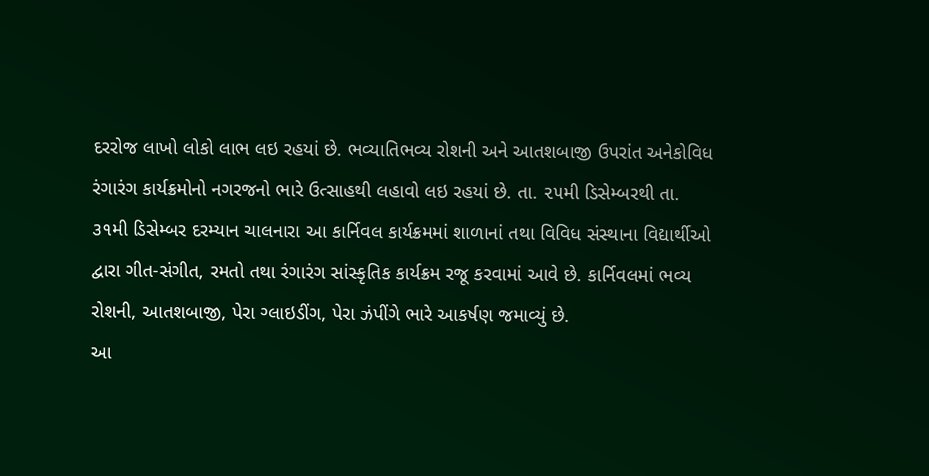દરરોજ લાખો લોકો લાભ લઇ રહયાં છે. ભવ્યાતિભવ્ય રોશની અને આતશબાજી ઉપરાંત અનેકોવિધ રંગારંગ કાર્યક્રમોનો નગરજનો ભારે ઉત્સાહથી લહાવો લઇ રહયાં છે. તા. ૨૫મી ડિસેમ્બરથી તા. ૩૧મી ડિસેમ્બર દરમ્યાન ચાલનારા આ કાર્નિવલ કાર્યક્રમમાં શાળાનાં તથા વિવિધ સંસ્થાના વિદ્યાર્થીઓ દ્વારા ગીત-સંગીત, રમતો તથા રંગારંગ સાંસ્કૃતિક કાર્યક્રમ રજૂ કરવામાં આવે છે. કાર્નિવલમાં ભવ્ય રોશની, આતશબાજી, પેરા ગ્લાઇડીંગ, પેરા ઝંપીંગે ભારે આકર્ષણ જમાવ્યું છે.
આ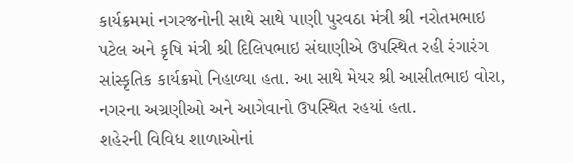કાર્યક્રમમાં નગરજનોની સાથે સાથે પાણી પુરવઠા મંત્રી શ્રી નરોતમભાઇ પટેલ અને કૃષિ મંત્રી શ્રી દિલિપભાઇ સંઘાણીએ ઉપસ્થિત રહી રંગારંગ સાંસ્કૃતિક કાર્યક્રમો નિહાળ્યા હતા. આ સાથે મેયર શ્રી આસીતભાઇ વોરા, નગરના અગ્રણીઓ અને આગેવાનો ઉપસ્થિત રહયાં હતા.
શહેરની વિવિધ શાળાઓનાં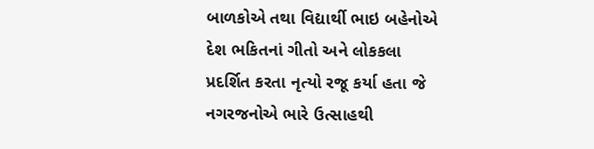બાળકોએ તથા વિદ્યાર્થી ભાઇ બહેનોએ દેશ ભકિતનાં ગીતો અને લોકકલા પ્રદર્શિત કરતા નૃત્યો રજૂ કર્યા હતા જે નગરજનોએ ભારે ઉત્સાહથી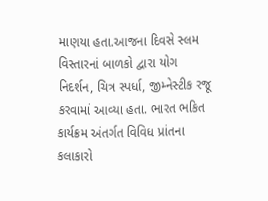માણયા હતા.આજના દિવસે સ્લમ વિસ્તારનાં બાળકો દ્વારા યોગ નિદર્શન, ચિત્ર સ્પર્ધા, જીમ્નેસ્ટીક રજૂ કરવામાં આવ્યા હતા. ભારત ભકિત કાર્યક્રમ અંતર્ગત વિવિધ પ્રાંતના કલાકારો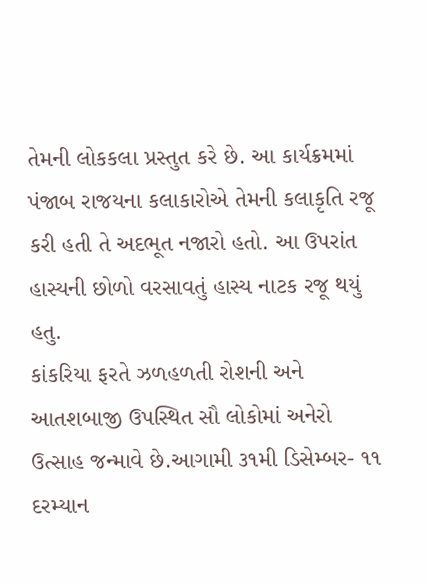તેમની લોકકલા પ્રસ્તુત કરે છે. આ કાર્યક્રમમાં પંજાબ રાજયના કલાકારોએ તેમની કલાકૃતિ રજૂ કરી હતી તે અદભૂત નજારો હતો. આ ઉપરાંત હાસ્યની છોળો વરસાવતું હાસ્ય નાટક રજૂ થયું હતુ.
કાંકરિયા ફરતે ઝળહળતી રોશની અને આતશબાજી ઉપસ્થિત સૌ લોકોમાં અનેરો ઉત્સાહ જન્માવે છે.આગામી ૩૧મી ડિસેમ્બર- ૧૧ દરમ્યાન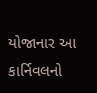યોજાનાર આ કાર્નિવલનો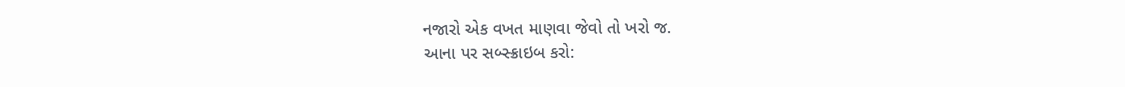નજારો એક વખત માણવા જેવો તો ખરો જ.
આના પર સબ્સ્ક્રાઇબ કરો: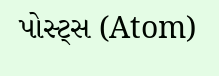પોસ્ટ્સ (Atom)